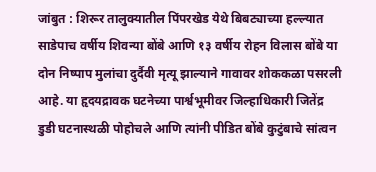जांबुत : शिरूर तालुक्यातील पिंपरखेड येथे बिबट्याच्या हल्ल्यात साडेपाच वर्षीय शिवन्या बोंबे आणि १३ वर्षीय रोहन विलास बोंबे या दोन निष्पाप मुलांचा दुर्दैवी मृत्यू झाल्याने गावावर शोककळा पसरली आहे. या हृदयद्रावक घटनेच्या पार्श्वभूमीवर जिल्हाधिकारी जितेंद्र डुडी घटनास्थळी पोहोचले आणि त्यांनी पीडित बोंबे कुटुंबाचे सांत्वन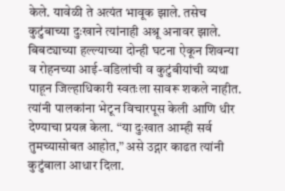केले. यावेळी ते अत्यंत भावूक झाले. तसेच कुटुंबाच्या दुःखाने त्यांनाही अश्रू अनावर झाले. बिबट्याच्या हल्ल्याच्या दोन्ही घटना ऐकून शिवन्या व रोहनच्या आई-वडिलांची व कुटुंबीयांची व्यथा पाहून जिल्हाधिकारी स्वतःला सावरू शकले नाहीत. त्यांनी पालकांना भेटून विचारपूस केली आणि धीर देण्याचा प्रयत्न केला. “या दुःखात आम्ही सर्व तुमच्यासोबत आहोत,” असे उद्गार काढत त्यांनी कुटुंबाला आधार दिला.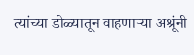त्यांच्या डोळ्यातून वाहणाऱ्या अश्रूंनी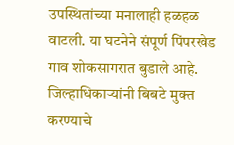उपस्थितांच्या मनालाही हळहळ वाटली. या घटनेने संपूर्ण पिंपरखेड गाव शोकसागरात बुडाले आहे. जिल्हाधिकाऱ्यांनी बिबटे मुक्त करण्याचे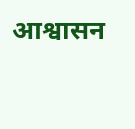आश्वासन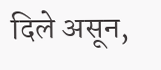दिले असून,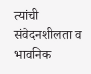त्यांची संवेदनशीलता व भावनिक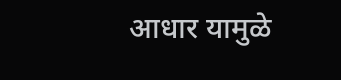आधार यामुळे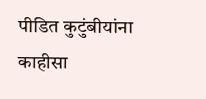पीडित कुटुंबीयांना काहीसा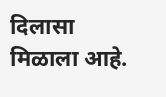दिलासा मिळाला आहे.